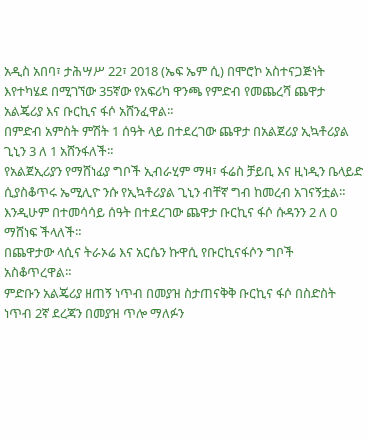አዲስ አበባ፣ ታሕሣሥ 22፣ 2018 (ኤፍ ኤም ሲ) በሞሮኮ አስተናጋጅነት እየተካሄደ በሚገኘው 35ኛው የአፍሪካ ዋንጫ የምድብ የመጨረሻ ጨዋታ አልጄሪያ እና ቡርኪና ፋሶ አሸንፈዋል።
በምድብ አምስት ምሽት 1 ሰዓት ላይ በተደረገው ጨዋታ በአልጀሪያ ኢኳቶሪያል ጊኒን 3 ለ 1 አሸንፋለች።
የአልጀኢሪያን የማሸነፊያ ግቦች ኢብራሂም ማዛ፣ ፋሬስ ቻይቢ እና ዚነዲን ቤላይድ ሲያስቆጥሩ ኤሚሊዮ ንሱ የኢኳቶሪያል ጊኒን ብቸኛ ግብ ከመረብ አገናኝቷል።
እንዲሁም በተመሳሳይ ሰዓት በተደረገው ጨዋታ ቡርኪና ፋሶ ሱዳንን 2 ለ 0 ማሸነፍ ችላለች።
በጨዋታው ላሲና ትራኦሬ እና አርሴን ኩዋሲ የቡርኪናፋሶን ግቦች አስቆጥረዋል።
ምድቡን አልጄሪያ ዘጠኝ ነጥብ በመያዝ ስታጠናቅቅ ቡርኪና ፋሶ በስድስት ነጥብ 2ኛ ደረጃን በመያዝ ጥሎ ማለፉን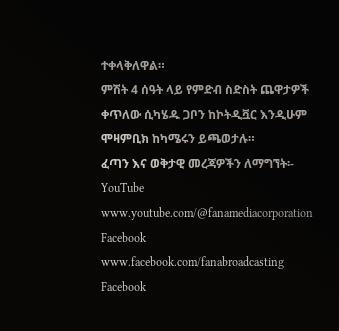ተቀላቅለዋል።
ምሽት 4 ሰዓት ላይ የምድብ ስድስት ጨዋታዎች ቀጥለው ሲካሄዱ ጋቦን ከኮትዲቯር እንዲሁም ሞዛምቢክ ከካሜሩን ይጫወታሉ።
ፈጣን እና ወቅታዊ መረጃዎችን ለማግኘት፡-
YouTube www.youtube.com/@fanamediacorporation
Facebook www.facebook.com/fanabroadcasting
Facebook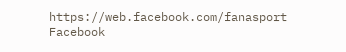https://web.facebook.com/fanasport
Facebook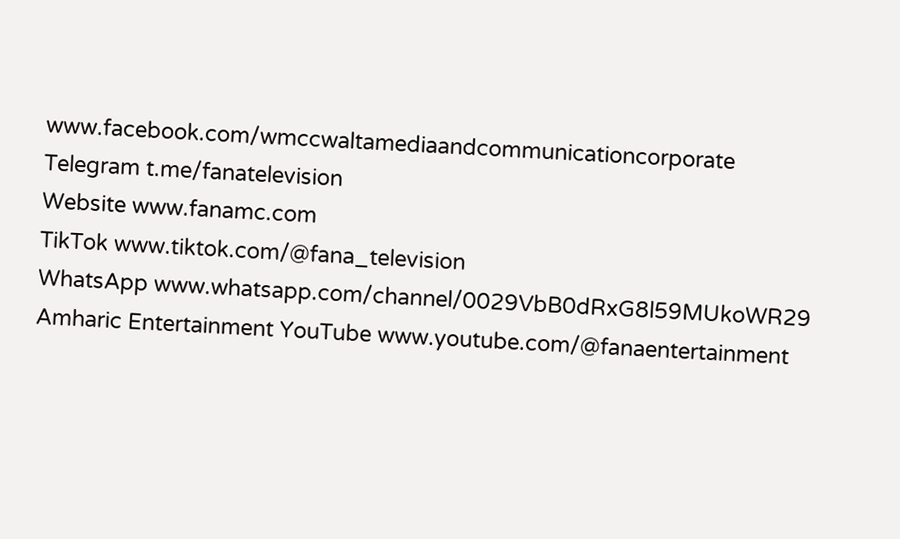www.facebook.com/wmccwaltamediaandcommunicationcorporate
Telegram t.me/fanatelevision
Website www.fanamc.com
TikTok www.tiktok.com/@fana_television
WhatsApp www.whatsapp.com/channel/0029VbB0dRxG8l59MUkoWR29
Amharic Entertainment YouTube www.youtube.com/@fanaentertainment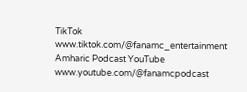TikTok www.tiktok.com/@fanamc_entertainment
Amharic Podcast YouTube www.youtube.com/@fanamcpodcast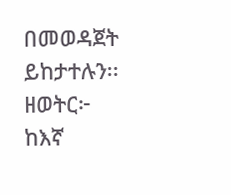በመወዳጀት ይከታተሉን፡፡
ዘወትር፦ ከእኛ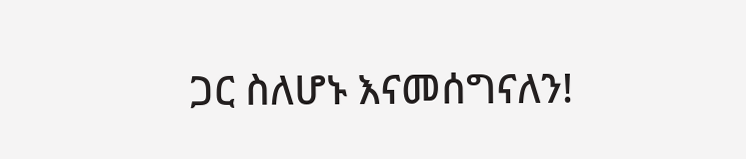ጋር ስለሆኑ እናመሰግናለን!